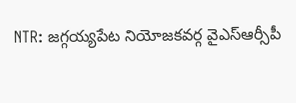NTR: జగ్గయ్యపేట నియోజకవర్గ వైఎస్ఆర్సీపీ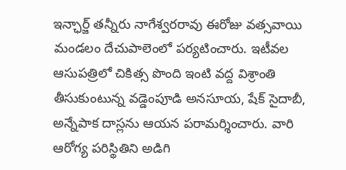ఇన్ఛార్జ్ తన్నీరు నాగేశ్వరరావు ఈరోజు వత్సవాయి మండలం దేచుపాలెంలో పర్యటించారు. ఇటీవల ఆసుపత్రిలో చికిత్స పొంది ఇంటి వద్ద విశ్రాంతి తీసుకుంటున్న వడ్డెంపూడి అనసూయ, షేక్ సైదాబీ, అన్నేపాక దాస్లను ఆయన పరామర్శించారు. వారి ఆరోగ్య పరిస్థితిని అడిగి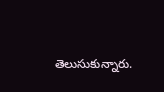తెలుసుకున్నారు.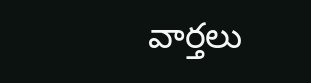వార్తలు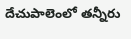దేచుపాలెంలో తన్నీరు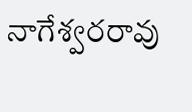నాగేశ్వరరావు